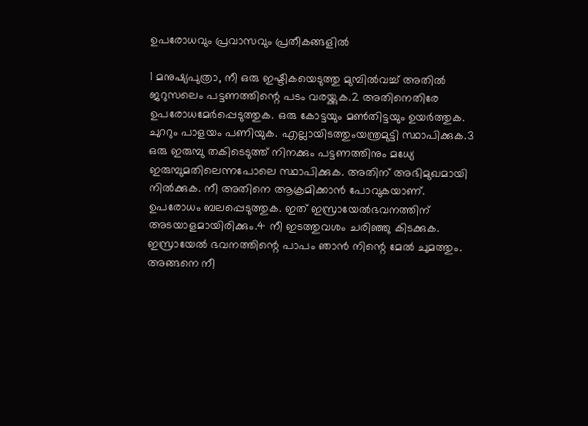ഉപരോധവും പ്രവാസവും പ്രതീകങ്ങളില്‍

1 മനുഷ്യപുത്രാ, നീ ഒരു ഇഷ്ടികയെടുത്തു മുമ്പില്‍വച്ച് അതില്‍ ജറുസലെം പട്ടണത്തിന്റെ പടം വരയ്ക്കുക.2 അതിനെതിരേ ഉപരോധമേര്‍പ്പെടുത്തുക. ഒരു കോട്ടയും മണ്‍തിട്ടയും ഉയര്‍ത്തുക. ചുററും പാളയം പണിയുക. എല്ലായിടത്തുംയന്ത്രമുട്ടി സ്ഥാപിക്കുക.3 ഒരു ഇരുമ്പു തകിടെടുത്ത് നിനക്കും പട്ടണത്തിനും മധ്യേ ഇരുമ്പുമതിലെന്നപോലെ സ്ഥാപിക്കുക. അതിന് അഭിമുഖമായി നില്‍ക്കുക. നീ അതിനെ ആക്രമിക്കാന്‍ പോവുകയാണ്. ഉപരോധം ബലപ്പെടുത്തുക. ഇത് ഇസ്രായേല്‍ഭവനത്തിന് അടയാളമായിരിക്കും.4 നീ ഇടത്തുവശം ചരിഞ്ഞു കിടക്കുക. ഇസ്രായേല്‍ ഭവനത്തിന്റെ പാപം ഞാന്‍ നിന്റെ മേല്‍ ചുമത്തും. അങ്ങനെ നീ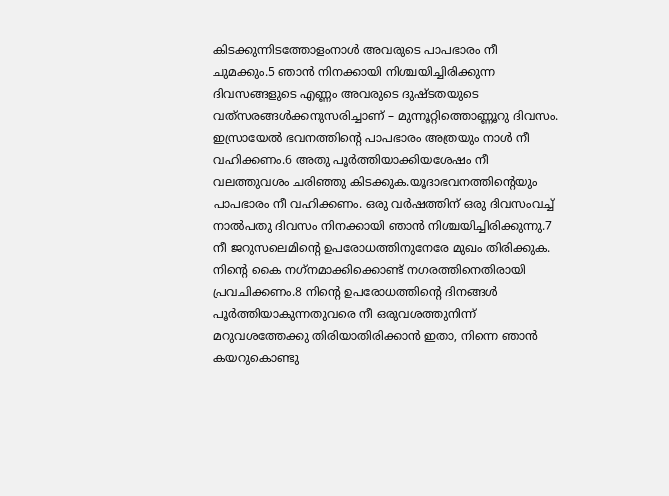കിടക്കുന്നിടത്തോളംനാള്‍ അവരുടെ പാപഭാരം നീ ചുമക്കും.5 ഞാന്‍ നിനക്കായി നിശ്ചയിച്ചിരിക്കുന്ന ദിവസങ്ങളുടെ എണ്ണം അവരുടെ ദുഷ്ടതയുടെ വത്‌സരങ്ങള്‍ക്കനുസരിച്ചാണ് – മുന്നൂറ്റിത്തൊണ്ണൂറു ദിവസം. ഇസ്രായേല്‍ ഭവനത്തിന്റെ പാപഭാരം അത്രയും നാള്‍ നീ വഹിക്കണം.6 അതു പൂര്‍ത്തിയാക്കിയശേഷം നീ വലത്തുവശം ചരിഞ്ഞു കിടക്കുക.യൂദാഭവനത്തിന്റെയും പാപഭാരം നീ വഹിക്കണം. ഒരു വര്‍ഷത്തിന് ഒരു ദിവസംവച്ച് നാല്‍പതു ദിവസം നിനക്കായി ഞാന്‍ നിശ്ചയിച്ചിരിക്കുന്നു.7 നീ ജറുസലെമിന്റെ ഉപരോധത്തിനുനേരേ മുഖം തിരിക്കുക. നിന്റെ കൈ നഗ്‌നമാക്കിക്കൊണ്ട് നഗരത്തിനെതിരായി പ്രവചിക്കണം.8 നിന്റെ ഉപരോധത്തിന്റെ ദിനങ്ങള്‍ പൂര്‍ത്തിയാകുന്നതുവരെ നീ ഒരുവശത്തുനിന്ന് മറുവശത്തേക്കു തിരിയാതിരിക്കാന്‍ ഇതാ, നിന്നെ ഞാന്‍ കയറുകൊണ്ടു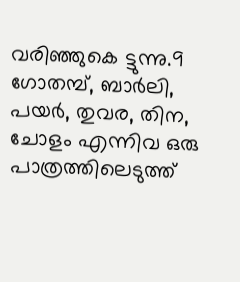വരിഞ്ഞുകെ ട്ടുന്നു.9 ഗോതമ്പ്, ബാര്‍ലി, പയര്‍, തുവര, തിന, ചോളം എന്നിവ ഒരു പാത്രത്തിലെടുത്ത്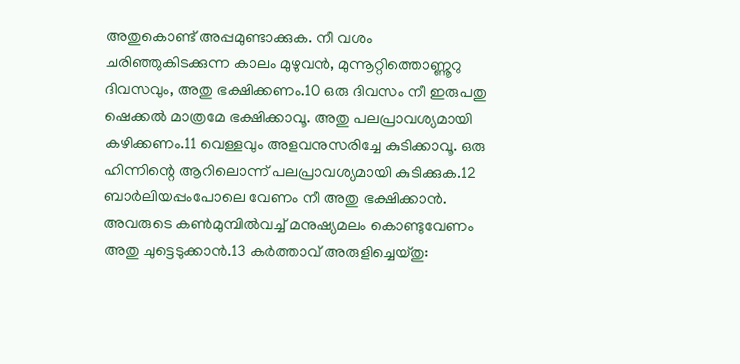അതുകൊണ്ട് അപ്പമുണ്ടാക്കുക. നീ വശം ചരിഞ്ഞുകിടക്കുന്ന കാലം മുഴുവന്‍, മുന്നൂറ്റിത്തൊണ്ണൂറു ദിവസവും, അതു ഭക്ഷിക്കണം.10 ഒരു ദിവസം നീ ഇരുപതു ഷെക്കല്‍ മാത്രമേ ഭക്ഷിക്കാവൂ. അതു പലപ്രാവശ്യമായി കഴിക്കണം.11 വെള്ളവും അളവനുസരിച്ചേ കുടിക്കാവൂ. ഒരു ഹിന്നിന്റെ ആറിലൊന്ന് പലപ്രാവശ്യമായി കുടിക്കുക.12 ബാര്‍ലിയപ്പംപോലെ വേണം നീ അതു ഭക്ഷിക്കാന്‍. അവരുടെ കണ്‍മുമ്പില്‍വച്ച് മനുഷ്യമലം കൊണ്ടുവേണം അതു ചുട്ടെടുക്കാന്‍.13 കര്‍ത്താവ് അരുളിച്ചെയ്തു: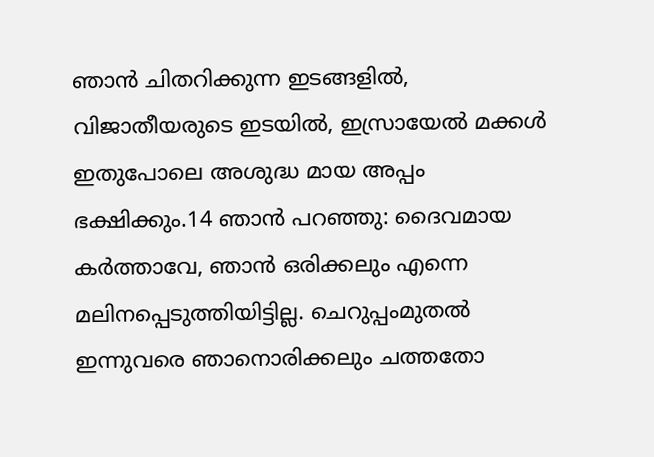ഞാന്‍ ചിതറിക്കുന്ന ഇടങ്ങളില്‍, വിജാതീയരുടെ ഇടയില്‍, ഇസ്രായേല്‍ മക്കള്‍ ഇതുപോലെ അശുദ്ധ മായ അപ്പം ഭക്ഷിക്കും.14 ഞാന്‍ പറഞ്ഞു: ദൈവമായ കര്‍ത്താവേ, ഞാന്‍ ഒരിക്കലും എന്നെ മലിനപ്പെടുത്തിയിട്ടില്ല. ചെറുപ്പംമുതല്‍ ഇന്നുവരെ ഞാനൊരിക്കലും ചത്തതോ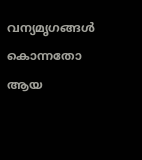വന്യമൃഗങ്ങള്‍ കൊന്നതോ ആയ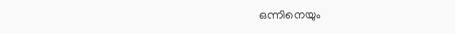ഒന്നിനെയും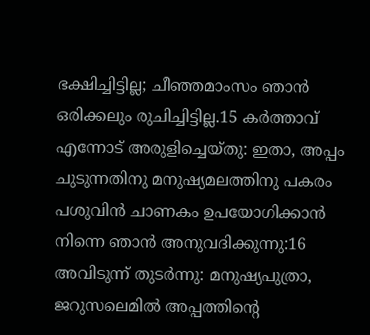ഭക്ഷിച്ചിട്ടില്ല; ചീഞ്ഞമാംസം ഞാന്‍ ഒരിക്കലും രുചിച്ചിട്ടില്ല.15 കര്‍ത്താവ് എന്നോട് അരുളിച്ചെയ്തു: ഇതാ, അപ്പം ചുടുന്നതിനു മനുഷ്യമലത്തിനു പകരം പശുവിന്‍ ചാണകം ഉപയോഗിക്കാന്‍ നിന്നെ ഞാന്‍ അനുവദിക്കുന്നു:16 അവിടുന്ന് തുടര്‍ന്നു: മനുഷ്യപുത്രാ, ജറുസലെമില്‍ അപ്പത്തിന്റെ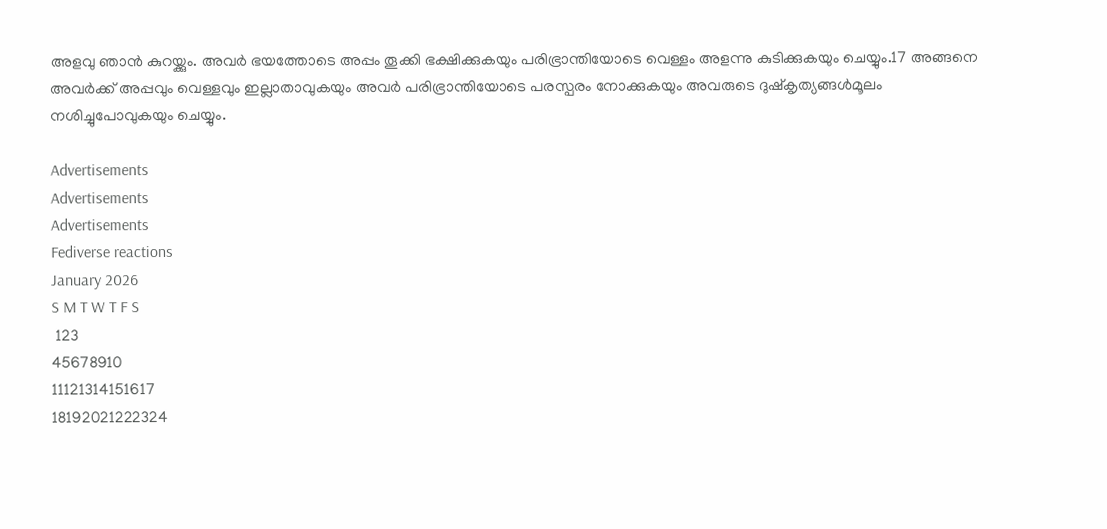അളവു ഞാന്‍ കുറയ്ക്കും. അവര്‍ ഭയത്തോടെ അപ്പം തൂക്കി ഭക്ഷിക്കുകയും പരിഭ്രാന്തിയോടെ വെള്ളം അളന്നു കുടിക്കുകയും ചെയ്യും.17 അങ്ങനെ അവര്‍ക്ക് അപ്പവും വെള്ളവും ഇല്ലാതാവുകയും അവര്‍ പരിഭ്രാന്തിയോടെ പരസ്പരം നോക്കുകയും അവരുടെ ദുഷ്‌കൃത്യങ്ങള്‍മൂലം നശിച്ചുപോവുകയും ചെയ്യും.

Advertisements
Advertisements
Advertisements
Fediverse reactions
January 2026
S M T W T F S
 123
45678910
11121314151617
18192021222324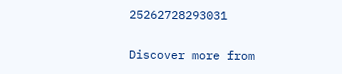25262728293031

Discover more from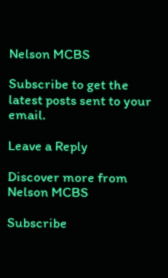Nelson MCBS

Subscribe to get the latest posts sent to your email.

Leave a Reply

Discover more from Nelson MCBS

Subscribe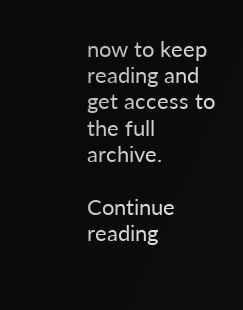now to keep reading and get access to the full archive.

Continue reading